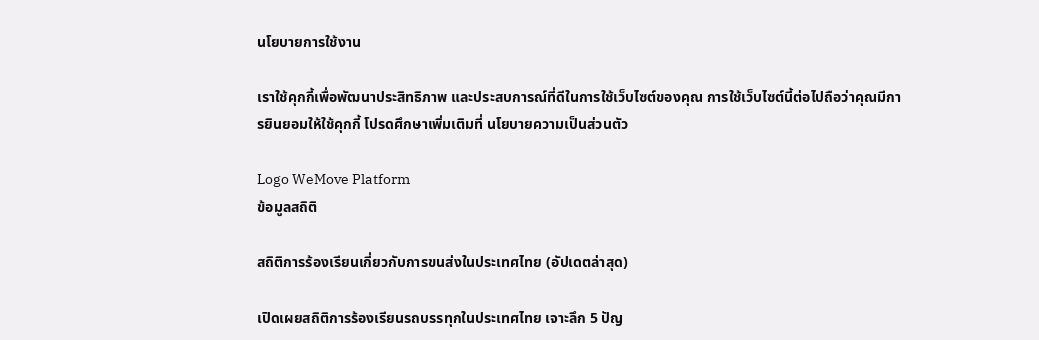นโยบายการใช้งาน

เราใช้คุกกี้เพื่อพัฒนาประสิทธิภาพ และประสบการณ์ที่ดีในการใช้เว็บไซต์ของคุณ การใช้เว็บไซต์นี้ต่อไปถือว่าคุณมีการยินยอมให้ใช้คุกกี้ โปรดศึกษาเพิ่มเติมที่ นโยบายความเป็นส่วนตัว

Logo WeMove Platform
ข้อมูลสถิติ

สถิติการร้องเรียนเกี่ยวกับการขนส่งในประเทศไทย (อัปเดตล่าสุด)

เปิดเผยสถิติการร้องเรียนรถบรรทุกในประเทศไทย เจาะลึก 5 ปัญ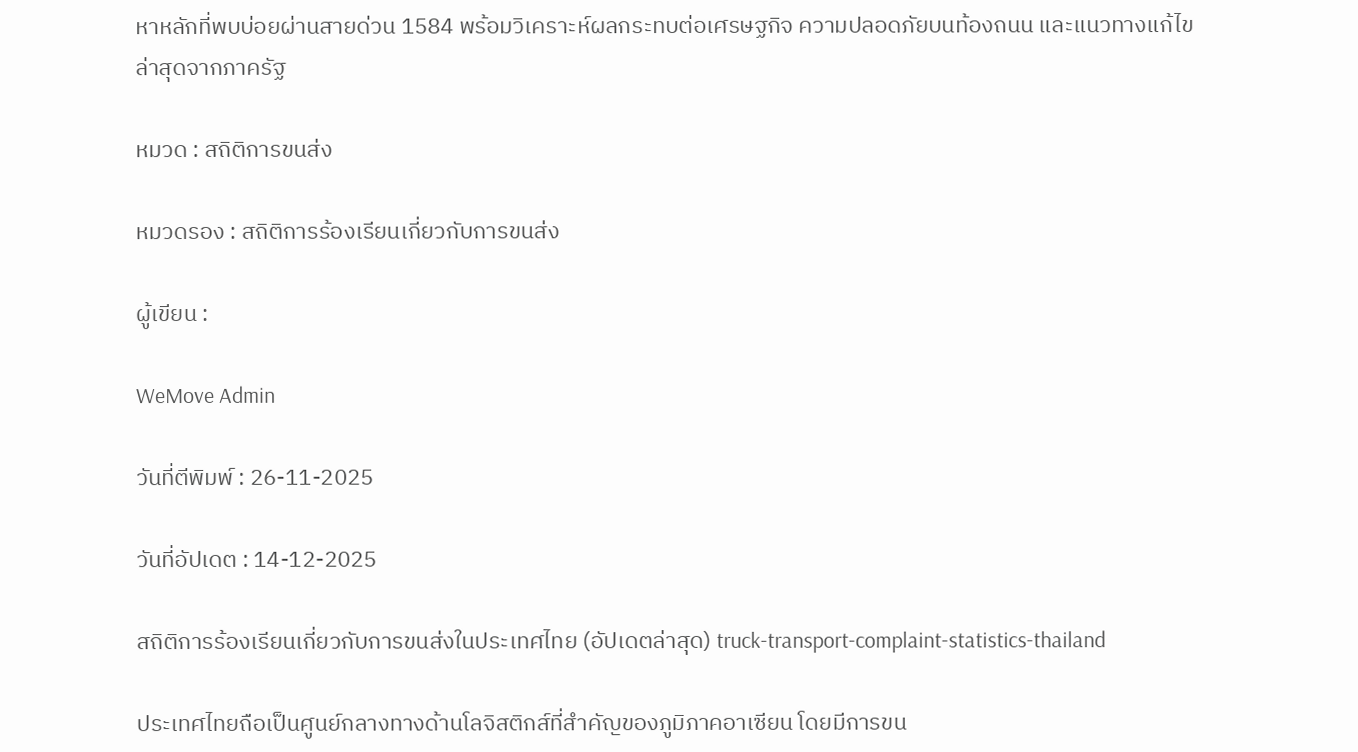หาหลักที่พบบ่อยผ่านสายด่วน 1584 พร้อมวิเคราะห์ผลกระทบต่อเศรษฐกิจ ความปลอดภัยบนท้องถนน และแนวทางแก้ไขล่าสุดจากภาครัฐ

หมวด : สถิติการขนส่ง

หมวดรอง : สถิติการร้องเรียนเกี่ยวกับการขนส่ง

ผู้เขียน :

WeMove Admin

วันที่ตีพิมพ์ : 26-11-2025

วันที่อัปเดต : 14-12-2025

สถิติการร้องเรียนเกี่ยวกับการขนส่งในประเทศไทย (อัปเดตล่าสุด) truck-transport-complaint-statistics-thailand

ประเทศไทยถือเป็นศูนย์กลางทางด้านโลจิสติกส์ที่สำคัญของภูมิภาคอาเซียน โดยมีการขน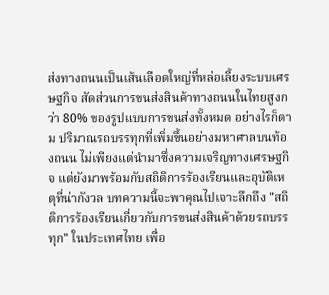ส่งทางถนนเป็นเส้นเลือดใหญ่ที่หล่อเลี้ยงระบบเศรษฐกิจ สัดส่วนการขนส่งสินค้าทางถนนในไทยสูงกว่า 80% ของรูปแบบการขนส่งทั้งหมด อย่างไรก็ตาม ปริมาณรถบรรทุกที่เพิ่มขึ้นอย่างมหาศาลบนท้องถนน ไม่เพียงแต่นำมาซึ่งความเจริญทางเศรษฐกิจ แต่ยังมาพร้อมกับสถิติการร้องเรียนและอุบัติเหตุที่น่ากังวล บทความนี้จะพาคุณไปเจาะลึกถึง "สถิติการร้องเรียนเกี่ยวกับการขนส่งสินค้าด้วยรถบรรทุก" ในประเทศไทย เพื่อ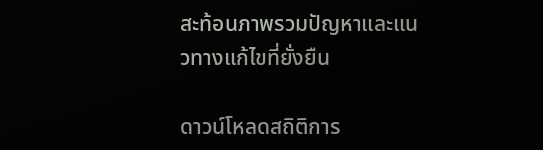สะท้อนภาพรวมปัญหาและแนวทางแก้ไขที่ยั่งยืน

ดาวน์โหลดสถิติการ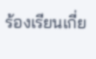ร้องเรียนเกี่ย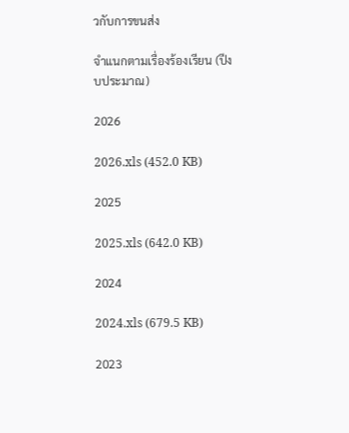วกับการขนส่ง

จำแนกตามเรื่องร้องเรียน (ปีงบประมาณ)

2026

2026.xls (452.0 KB)

2025

2025.xls (642.0 KB)

2024

2024.xls (679.5 KB)

2023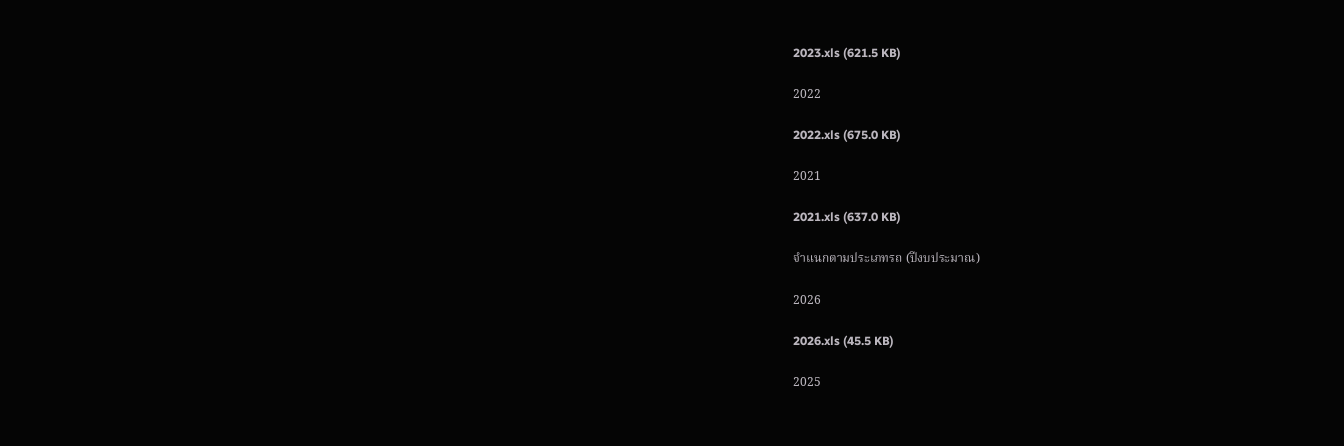2023.xls (621.5 KB)

2022

2022.xls (675.0 KB)

2021

2021.xls (637.0 KB)

จำแนกตามประเภทรถ (ปีงบประมาณ)

2026

2026.xls (45.5 KB)

2025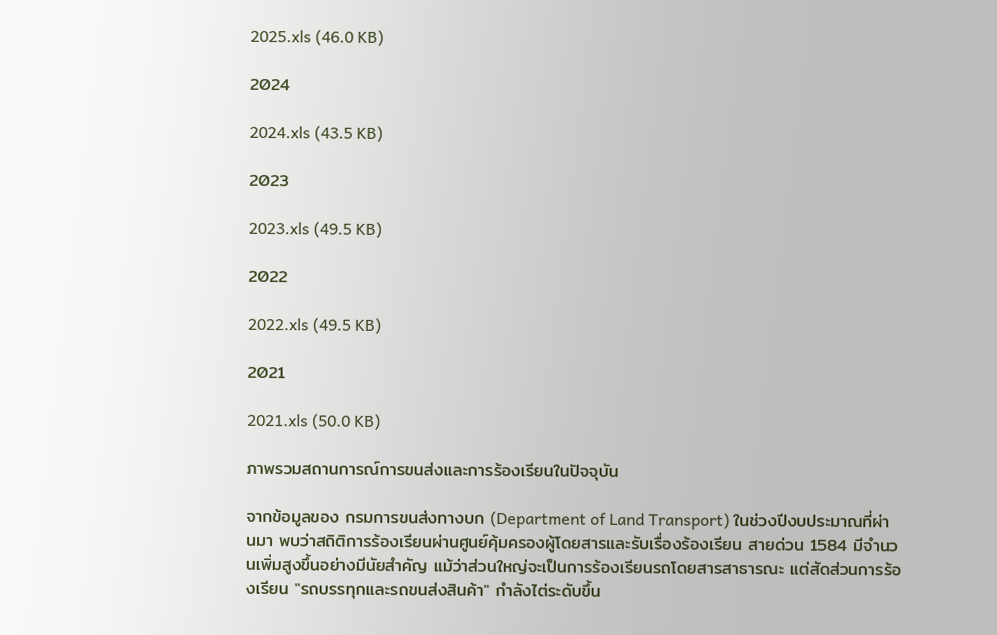2025.xls (46.0 KB)

2024

2024.xls (43.5 KB)

2023

2023.xls (49.5 KB)

2022

2022.xls (49.5 KB)

2021

2021.xls (50.0 KB)

ภาพรวมสถานการณ์การขนส่งและการร้องเรียนในปัจจุบัน

จากข้อมูลของ กรมการขนส่งทางบก (Department of Land Transport) ในช่วงปีงบประมาณที่ผ่านมา พบว่าสถิติการร้องเรียนผ่านศูนย์คุ้มครองผู้โดยสารและรับเรื่องร้องเรียน สายด่วน 1584 มีจำนวนเพิ่มสูงขึ้นอย่างมีนัยสำคัญ แม้ว่าส่วนใหญ่จะเป็นการร้องเรียนรถโดยสารสาธารณะ แต่สัดส่วนการร้องเรียน "รถบรรทุกและรถขนส่งสินค้า" กำลังไต่ระดับขึ้น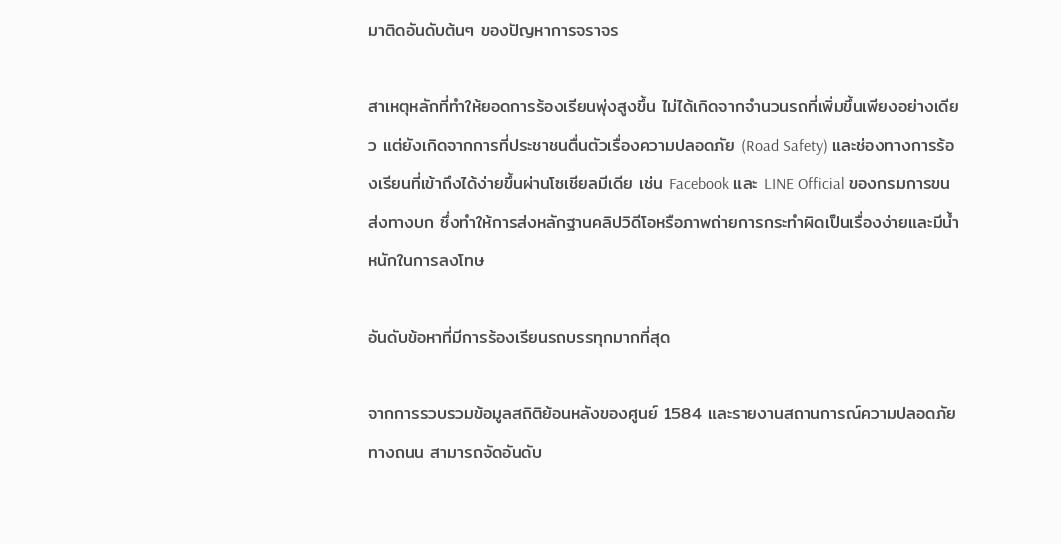มาติดอันดับต้นๆ ของปัญหาการจราจร

สาเหตุหลักที่ทำให้ยอดการร้องเรียนพุ่งสูงขึ้น ไม่ได้เกิดจากจำนวนรถที่เพิ่มขึ้นเพียงอย่างเดียว แต่ยังเกิดจากการที่ประชาชนตื่นตัวเรื่องความปลอดภัย (Road Safety) และช่องทางการร้องเรียนที่เข้าถึงได้ง่ายขึ้นผ่านโซเชียลมีเดีย เช่น Facebook และ LINE Official ของกรมการขนส่งทางบก ซึ่งทำให้การส่งหลักฐานคลิปวิดีโอหรือภาพถ่ายการกระทำผิดเป็นเรื่องง่ายและมีน้ำหนักในการลงโทษ

อันดับข้อหาที่มีการร้องเรียนรถบรรทุกมากที่สุด

จากการรวบรวมข้อมูลสถิติย้อนหลังของศูนย์ 1584 และรายงานสถานการณ์ความปลอดภัยทางถนน สามารถจัดอันดับ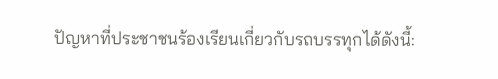ปัญหาที่ประชาชนร้องเรียนเกี่ยวกับรถบรรทุกได้ดังนี้: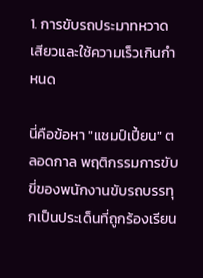1. การขับรถประมาทหวาดเสียวและใช้ความเร็วเกินกำหนด

นี่คือข้อหา "แชมป์เปี้ยน" ตลอดกาล พฤติกรรมการขับขี่ของพนักงานขับรถบรรทุกเป็นประเด็นที่ถูกร้องเรียน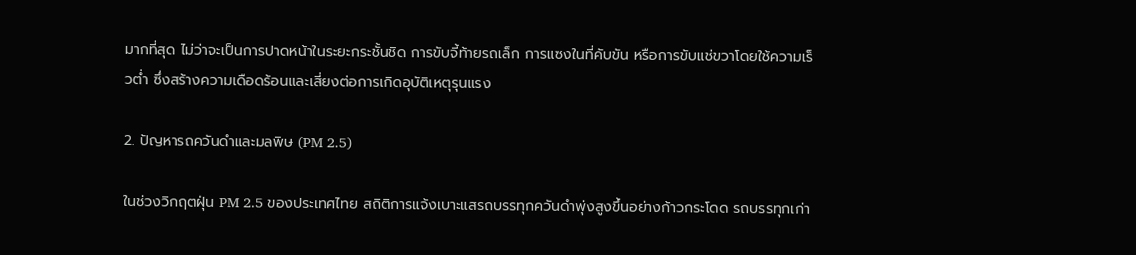มากที่สุด ไม่ว่าจะเป็นการปาดหน้าในระยะกระชั้นชิด การขับจี้ท้ายรถเล็ก การแซงในที่คับขัน หรือการขับแช่ขวาโดยใช้ความเร็วต่ำ ซึ่งสร้างความเดือดร้อนและเสี่ยงต่อการเกิดอุบัติเหตุรุนแรง

2. ปัญหารถควันดำและมลพิษ (PM 2.5)

ในช่วงวิกฤตฝุ่น PM 2.5 ของประเทศไทย สถิติการแจ้งเบาะแสรถบรรทุกควันดำพุ่งสูงขึ้นอย่างก้าวกระโดด รถบรรทุกเก่า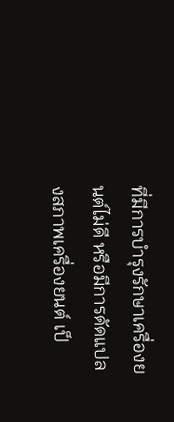ที่มีการบำรุงรักษาเครื่องยนต์ไม่ดี หรือมีการดัดแปลงสภาพเครื่องยนต์ เป็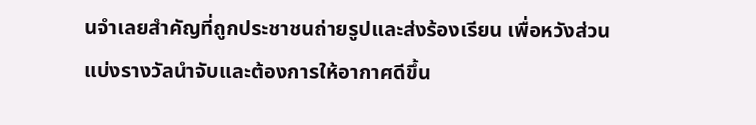นจำเลยสำคัญที่ถูกประชาชนถ่ายรูปและส่งร้องเรียน เพื่อหวังส่วนแบ่งรางวัลนำจับและต้องการให้อากาศดีขึ้น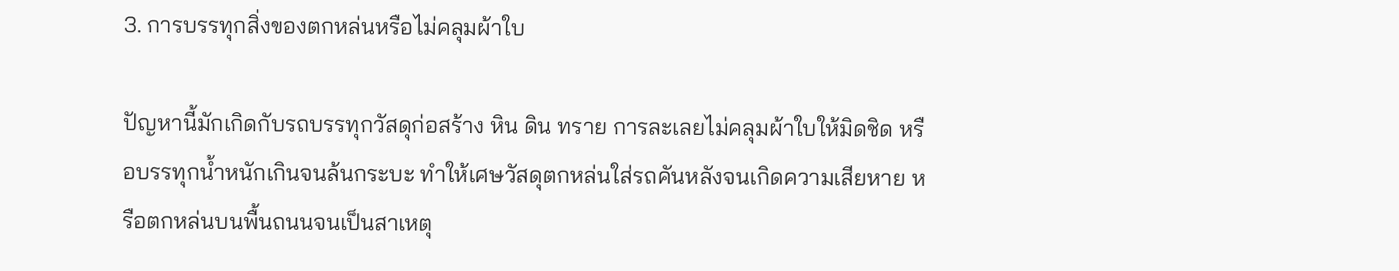3. การบรรทุกสิ่งของตกหล่นหรือไม่คลุมผ้าใบ

ปัญหานี้มักเกิดกับรถบรรทุกวัสดุก่อสร้าง หิน ดิน ทราย การละเลยไม่คลุมผ้าใบให้มิดชิด หรือบรรทุกน้ำหนักเกินจนล้นกระบะ ทำให้เศษวัสดุตกหล่นใส่รถคันหลังจนเกิดความเสียหาย หรือตกหล่นบนพื้นถนนจนเป็นสาเหตุ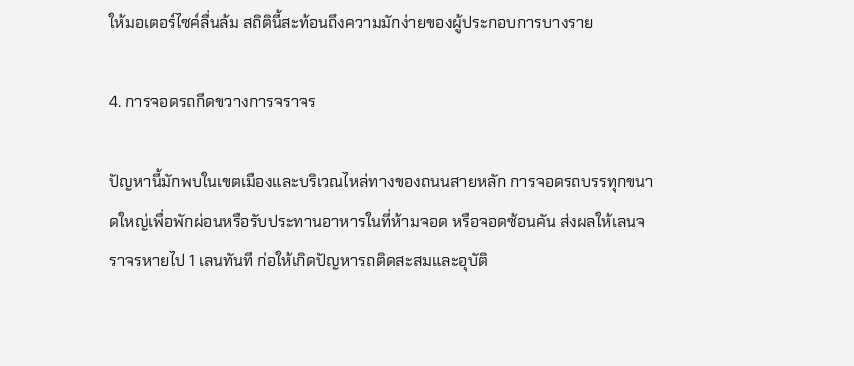ให้มอเตอร์ไซค์ลื่นล้ม สถิตินี้สะท้อนถึงความมักง่ายของผู้ประกอบการบางราย

4. การจอดรถกีดขวางการจราจร

ปัญหานี้มักพบในเขตเมืองและบริเวณไหล่ทางของถนนสายหลัก การจอดรถบรรทุกขนาดใหญ่เพื่อพักผ่อนหรือรับประทานอาหารในที่ห้ามจอด หรือจอดซ้อนคัน ส่งผลให้เลนจราจรหายไป 1 เลนทันที ก่อให้เกิดปัญหารถติดสะสมและอุบัติ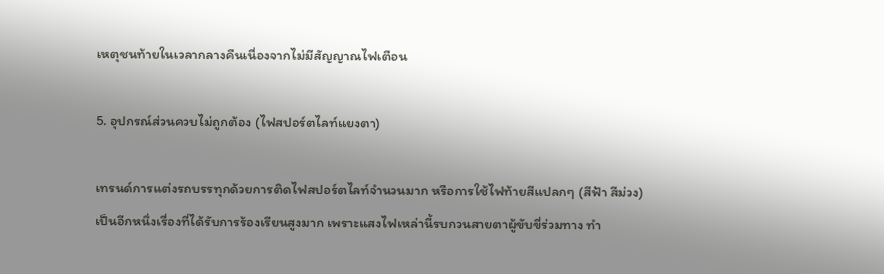เหตุชนท้ายในเวลากลางคืนเนื่องจากไม่มีสัญญาณไฟเตือน

5. อุปกรณ์ส่วนควบไม่ถูกต้อง (ไฟสปอร์ตไลท์แยงตา)

เทรนด์การแต่งรถบรรทุกด้วยการติดไฟสปอร์ตไลท์จำนวนมาก หรือการใช้ไฟท้ายสีแปลกๆ (สีฟ้า สีม่วง) เป็นอีกหนึ่งเรื่องที่ได้รับการร้องเรียนสูงมาก เพราะแสงไฟเหล่านี้รบกวนสายตาผู้ขับขี่ร่วมทาง ทำ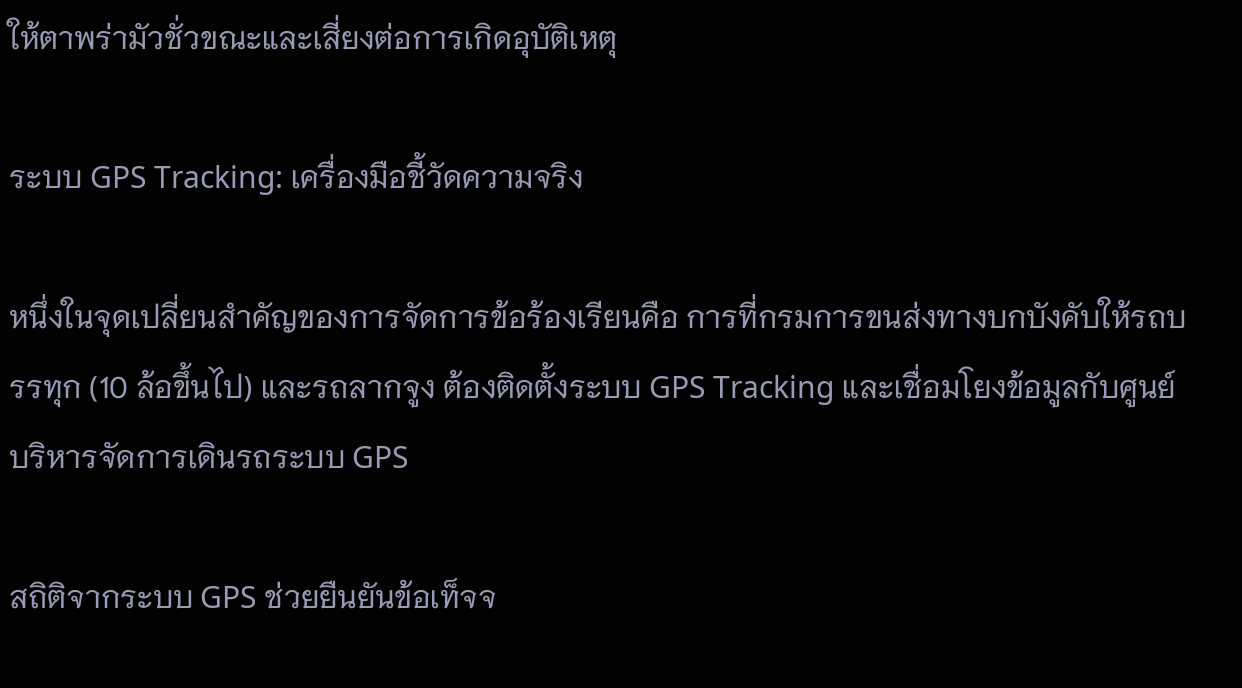ให้ตาพร่ามัวชั่วขณะและเสี่ยงต่อการเกิดอุบัติเหตุ

ระบบ GPS Tracking: เครื่องมือชี้วัดความจริง

หนึ่งในจุดเปลี่ยนสำคัญของการจัดการข้อร้องเรียนคือ การที่กรมการขนส่งทางบกบังคับให้รถบรรทุก (10 ล้อขึ้นไป) และรถลากจูง ต้องติดตั้งระบบ GPS Tracking และเชื่อมโยงข้อมูลกับศูนย์บริหารจัดการเดินรถระบบ GPS

สถิติจากระบบ GPS ช่วยยืนยันข้อเท็จจ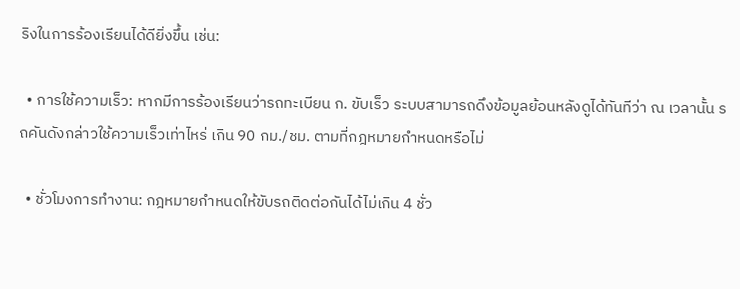ริงในการร้องเรียนได้ดียิ่งขึ้น เช่น:

  • การใช้ความเร็ว: หากมีการร้องเรียนว่ารถทะเบียน ก. ขับเร็ว ระบบสามารถดึงข้อมูลย้อนหลังดูได้ทันทีว่า ณ เวลานั้น รถคันดังกล่าวใช้ความเร็วเท่าไหร่ เกิน 90 กม./ชม. ตามที่กฎหมายกำหนดหรือไม่

  • ชั่วโมงการทำงาน: กฎหมายกำหนดให้ขับรถติดต่อกันได้ไม่เกิน 4 ชั่ว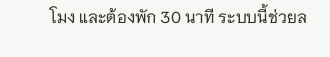โมง และต้องพัก 30 นาที ระบบนี้ช่วยล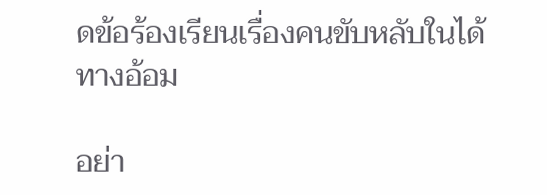ดข้อร้องเรียนเรื่องคนขับหลับในได้ทางอ้อม

อย่า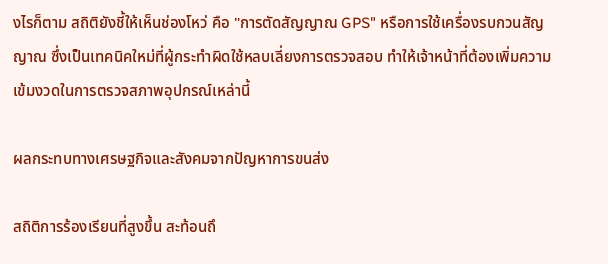งไรก็ตาม สถิติยังชี้ให้เห็นช่องโหว่ คือ "การตัดสัญญาณ GPS" หรือการใช้เครื่องรบกวนสัญญาณ ซึ่งเป็นเทคนิคใหม่ที่ผู้กระทำผิดใช้หลบเลี่ยงการตรวจสอบ ทำให้เจ้าหน้าที่ต้องเพิ่มความเข้มงวดในการตรวจสภาพอุปกรณ์เหล่านี้

ผลกระทบทางเศรษฐกิจและสังคมจากปัญหาการขนส่ง

สถิติการร้องเรียนที่สูงขึ้น สะท้อนถึ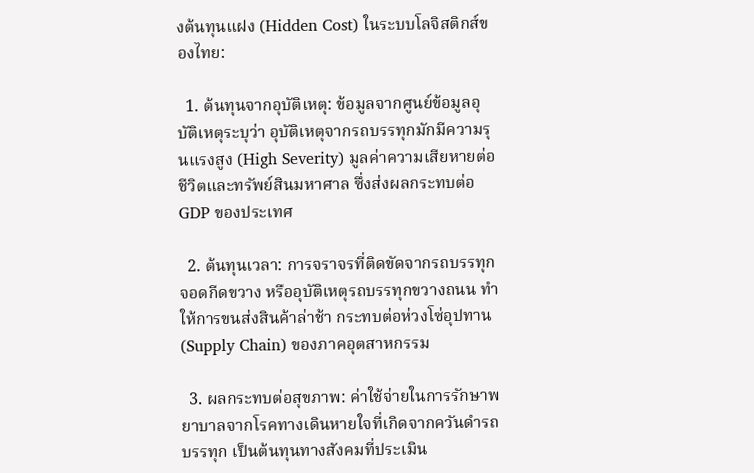งต้นทุนแฝง (Hidden Cost) ในระบบโลจิสติกส์ของไทย:

  1. ต้นทุนจากอุบัติเหตุ: ข้อมูลจากศูนย์ข้อมูลอุบัติเหตุระบุว่า อุบัติเหตุจากรถบรรทุกมักมีความรุนแรงสูง (High Severity) มูลค่าความเสียหายต่อชีวิตและทรัพย์สินมหาศาล ซึ่งส่งผลกระทบต่อ GDP ของประเทศ

  2. ต้นทุนเวลา: การจราจรที่ติดขัดจากรถบรรทุกจอดกีดขวาง หรืออุบัติเหตุรถบรรทุกขวางถนน ทำให้การขนส่งสินค้าล่าช้า กระทบต่อห่วงโซ่อุปทาน (Supply Chain) ของภาคอุตสาหกรรม

  3. ผลกระทบต่อสุขภาพ: ค่าใช้จ่ายในการรักษาพยาบาลจากโรคทางเดินหายใจที่เกิดจากควันดำรถบรรทุก เป็นต้นทุนทางสังคมที่ประเมิน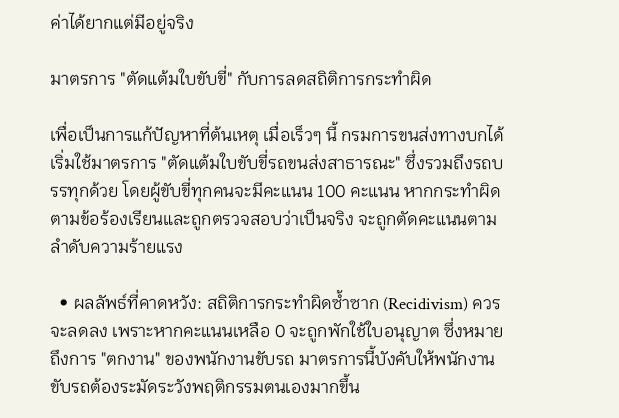ค่าได้ยากแต่มีอยู่จริง

มาตรการ "ตัดแต้มใบขับขี่" กับการลดสถิติการกระทำผิด

เพื่อเป็นการแก้ปัญหาที่ต้นเหตุ เมื่อเร็วๆ นี้ กรมการขนส่งทางบกได้เริ่มใช้มาตรการ "ตัดแต้มใบขับขี่รถขนส่งสาธารณะ" ซึ่งรวมถึงรถบรรทุกด้วย โดยผู้ขับขี่ทุกคนจะมีคะแนน 100 คะแนน หากกระทำผิดตามข้อร้องเรียนและถูกตรวจสอบว่าเป็นจริง จะถูกตัดคะแนนตามลำดับความร้ายแรง

  • ผลลัพธ์ที่คาดหวัง: สถิติการกระทำผิดซ้ำซาก (Recidivism) ควรจะลดลง เพราะหากคะแนนเหลือ 0 จะถูกพักใช้ใบอนุญาต ซึ่งหมายถึงการ "ตกงาน" ของพนักงานขับรถ มาตรการนี้บังคับให้พนักงานขับรถต้องระมัดระวังพฤติกรรมตนเองมากขึ้น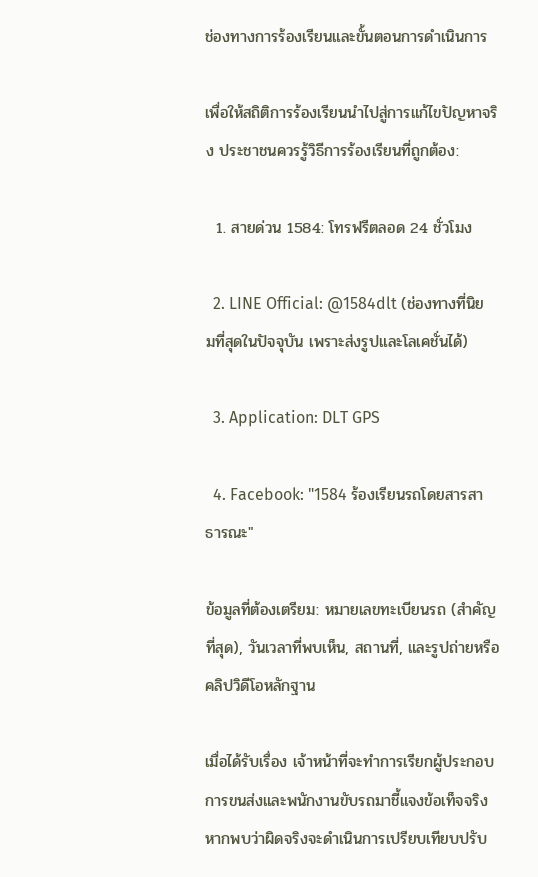ช่องทางการร้องเรียนและขั้นตอนการดำเนินการ

เพื่อให้สถิติการร้องเรียนนำไปสู่การแก้ไขปัญหาจริง ประชาชนควรรู้วิธีการร้องเรียนที่ถูกต้อง:

  1. สายด่วน 1584: โทรฟรีตลอด 24 ชั่วโมง

  2. LINE Official: @1584dlt (ช่องทางที่นิยมที่สุดในปัจจุบัน เพราะส่งรูปและโลเคชั่นได้)

  3. Application: DLT GPS

  4. Facebook: "1584 ร้องเรียนรถโดยสารสาธารณะ"

ข้อมูลที่ต้องเตรียม: หมายเลขทะเบียนรถ (สำคัญที่สุด), วันเวลาที่พบเห็น, สถานที่, และรูปถ่ายหรือคลิปวิดีโอหลักฐาน

เมื่อได้รับเรื่อง เจ้าหน้าที่จะทำการเรียกผู้ประกอบการขนส่งและพนักงานขับรถมาชี้แจงข้อเท็จจริง หากพบว่าผิดจริงจะดำเนินการเปรียบเทียบปรับ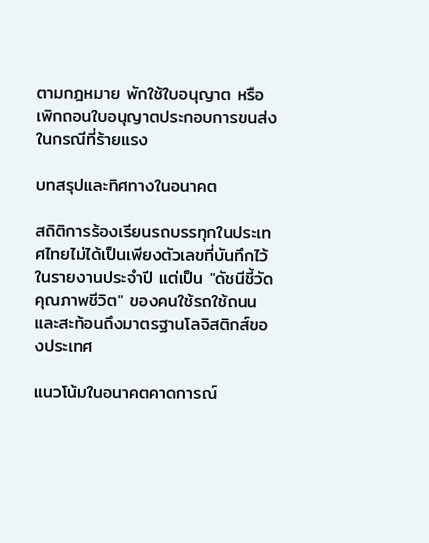ตามกฎหมาย พักใช้ใบอนุญาต หรือเพิกถอนใบอนุญาตประกอบการขนส่งในกรณีที่ร้ายแรง

บทสรุปและทิศทางในอนาคต

สถิติการร้องเรียนรถบรรทุกในประเทศไทยไม่ได้เป็นเพียงตัวเลขที่บันทึกไว้ในรายงานประจำปี แต่เป็น "ดัชนีชี้วัดคุณภาพชีวิต" ของคนใช้รถใช้ถนน และสะท้อนถึงมาตรฐานโลจิสติกส์ของประเทศ

แนวโน้มในอนาคตคาดการณ์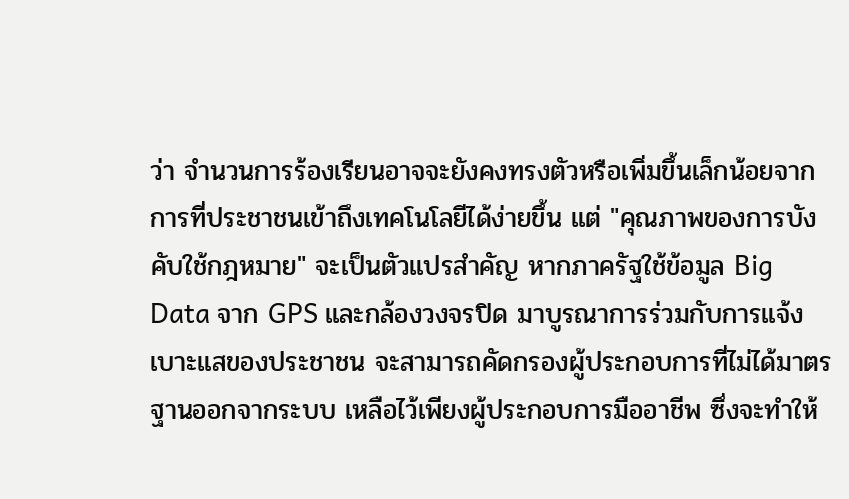ว่า จำนวนการร้องเรียนอาจจะยังคงทรงตัวหรือเพิ่มขึ้นเล็กน้อยจากการที่ประชาชนเข้าถึงเทคโนโลยีได้ง่ายขึ้น แต่ "คุณภาพของการบังคับใช้กฎหมาย" จะเป็นตัวแปรสำคัญ หากภาครัฐใช้ข้อมูล Big Data จาก GPS และกล้องวงจรปิด มาบูรณาการร่วมกับการแจ้งเบาะแสของประชาชน จะสามารถคัดกรองผู้ประกอบการที่ไม่ได้มาตรฐานออกจากระบบ เหลือไว้เพียงผู้ประกอบการมืออาชีพ ซึ่งจะทำให้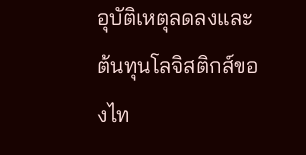อุบัติเหตุลดลงและต้นทุนโลจิสติกส์ของไท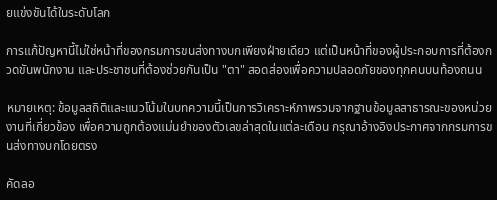ยแข่งขันได้ในระดับโลก

การแก้ปัญหานี้ไม่ใช่หน้าที่ของกรมการขนส่งทางบกเพียงฝ่ายเดียว แต่เป็นหน้าที่ของผู้ประกอบการที่ต้องกวดขันพนักงาน และประชาชนที่ต้องช่วยกันเป็น "ตา" สอดส่องเพื่อความปลอดภัยของทุกคนบนท้องถนน

หมายเหตุ: ข้อมูลสถิติและแนวโน้มในบทความนี้เป็นการวิเคราะห์ภาพรวมจากฐานข้อมูลสาธารณะของหน่วยงานที่เกี่ยวข้อง เพื่อความถูกต้องแม่นยำของตัวเลขล่าสุดในแต่ละเดือน กรุณาอ้างอิงประกาศจากกรมการขนส่งทางบกโดยตรง

คัดลอ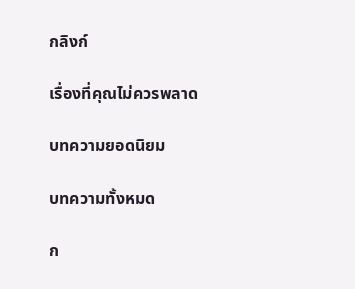กลิงก์

เรื่องที่คุณไม่ควรพลาด

บทความยอดนิยม

บทความทั้งหมด

ก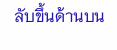ลับขึ้นด้านบน